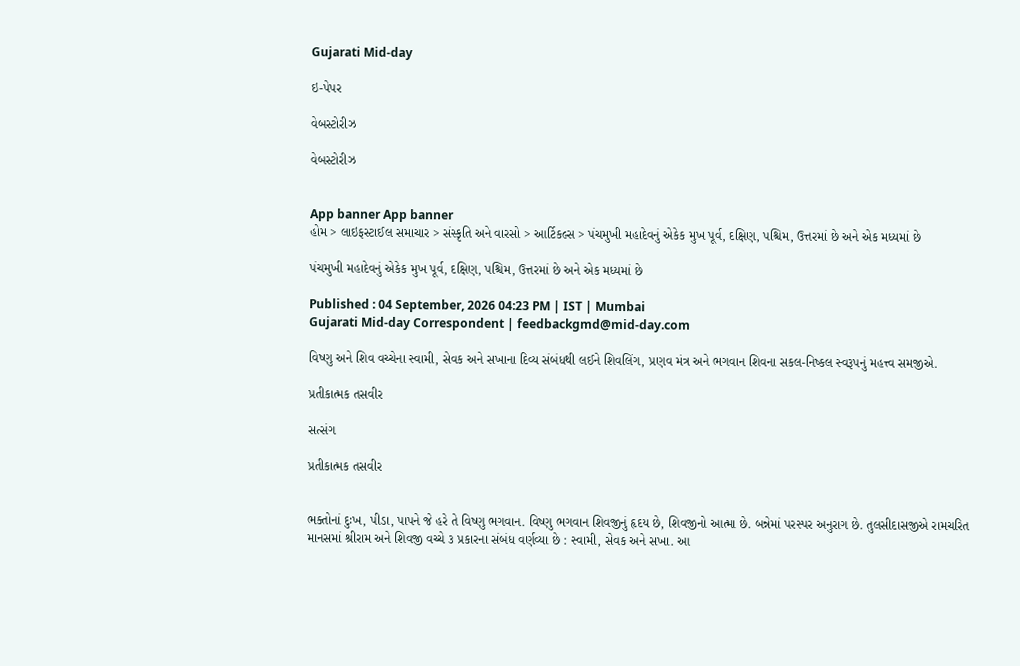Gujarati Mid-day

ઇ-પેપર

વેબસ્ટોરીઝ

વેબસ્ટોરીઝ


App banner App banner
હોમ > લાઇફસ્ટાઈલ સમાચાર > સંસ્કૃતિ અને વારસો > આર્ટિકલ્સ > પંચમુખી મહાદેવનું એકેક મુખ પૂર્વ, દક્ષિણ, પશ્ચિમ, ઉત્તરમાં છે અને એક મધ્યમાં છે

પંચમુખી મહાદેવનું એકેક મુખ પૂર્વ, દક્ષિણ, પશ્ચિમ, ઉત્તરમાં છે અને એક મધ્યમાં છે

Published : 04 September, 2026 04:23 PM | IST | Mumbai
Gujarati Mid-day Correspondent | feedbackgmd@mid-day.com

વિષ્ણુ અને શિવ વચ્ચેના સ્વામી, સેવક અને સખાના દિવ્ય સંબંધથી લઈને શિવલિંગ, પ્રણવ મંત્ર અને ભગવાન શિવના સકલ-નિષ્કલ સ્વરૂપનું મહત્ત્વ સમજીએ.

પ્રતીકાત્મક તસવીર

સત્સંગ

પ્રતીકાત્મક તસવીર


ભક્તોનાં દુઃખ, પીડા, પાપને જે હરે તે વિષ્ણુ ભગવાન. વિષ્ણુ ભગવાન શિવજીનું હૃદય છે, શિવજીનો આત્મા છે. બન્નેમાં પરસ્પર અનુરાગ છે. તુલસીદાસજીએ રામચરિત માનસમાં શ્રીરામ અને શિવજી વચ્ચે ૩ પ્રકારના સંબંધ વર્ણવ્યા છે : સ્વામી, સેવક અને સખા. આ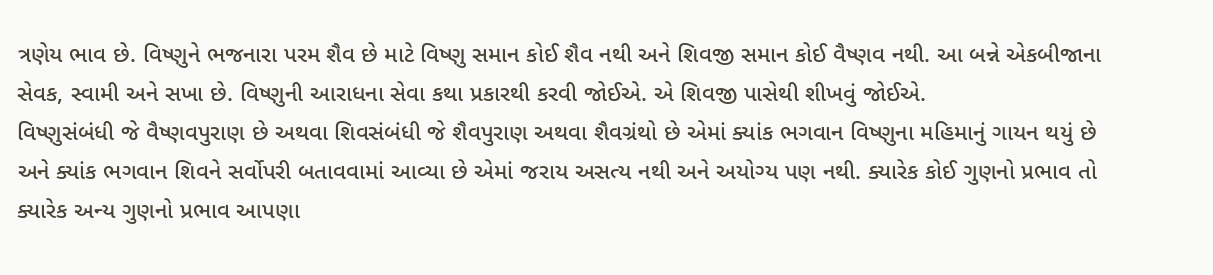ત્રણેય ભાવ છે. વિષ્ણુને ભજનારા પરમ શૈવ છે માટે વિષ્ણુ સમાન કોઈ શૈવ નથી અને શિવજી સમાન કોઈ વૈષ્ણવ નથી. આ બન્ને એકબીજાના સેવક, સ્વામી અને સખા છે. વિષ્ણુની આરાધના સેવા કથા પ્રકારથી કરવી જોઈએ. એ શિવજી પાસેથી શીખવું જોઈએ.
વિષ્ણુસંબંધી જે વૈષ્ણવપુરાણ છે અથવા શિવસંબંધી જે શૈવપુરાણ અથવા શૈવગ્રંથો છે એમાં ક્યાંક ભગવાન વિષ્ણુના મહિમાનું ગાયન થયું છે અને ક્યાંક ભગવાન શિવને સર્વોપરી બતાવવામાં આવ્યા છે એમાં જરાય અસત્ય નથી અને અયોગ્ય પણ નથી. ક્યારેક કોઈ ગુણનો પ્રભાવ તો ક્યારેક અન્ય ગુણનો પ્રભાવ આપણા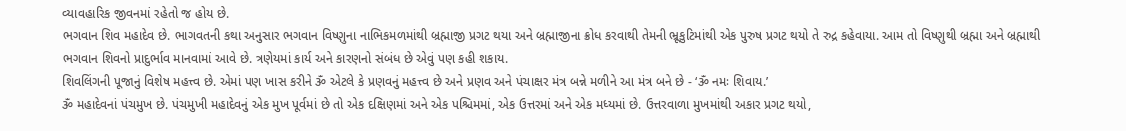વ્યાવહારિક જીવનમાં રહેતો જ હોય છે.
ભગવાન શિવ મહાદેવ છે. ભાગવતની કથા અનુસાર ભગવાન વિષ્ણુના નાભિકમળમાંથી બ્રહ્માજી પ્રગટ થયા અને બ્રહ્માજીના ક્રોધ કરવાથી તેમની ભ્રૂકુટિમાંથી એક પુરુષ પ્રગટ થયો તે રુદ્ર કહેવાયા. આમ તો વિષ્ણુથી બ્રહ્મા અને બ્રહ્માથી ભગવાન શિવનો પ્રાદુર્ભાવ માનવામાં આવે છે. ત્રણેયમાં કાર્ય અને કારણનો સંબંધ છે એવું પણ કહી શકાય.
શિવલિંગની પૂજાનું વિશેષ મહત્ત્વ છે. એમાં પણ ખાસ કરીને ૐ એટલે કે પ્રણવનું મહત્ત્વ છે અને પ્રણવ અને પંચાક્ષર મંત્ર બન્ને મળીને આ મંત્ર બને છે - ‘ૐ નમઃ શિવાય.’
ૐ મહાદેવનાં પંચમુખ છે. પંચમુખી મહાદેવનું એક મુખ પૂર્વમાં છે તો એક દક્ષિણમાં અને એક પશ્ચિમમાં, એક ઉત્તરમાં અને એક મધ્યમાં છે. ઉત્તરવાળા મુખમાંથી અકાર પ્રગટ થયો,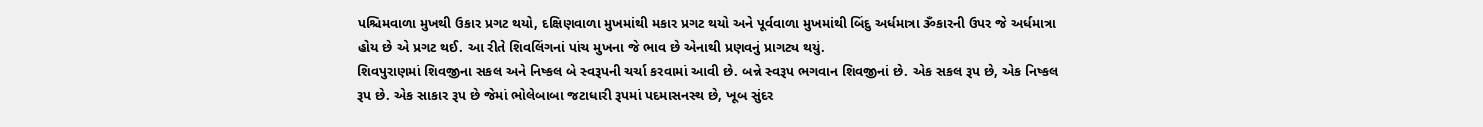પશ્ચિમવાળા મુખથી ઉકાર પ્રગટ થયો, દક્ષિણવાળા મુખમાંથી મકાર પ્રગટ થયો અને પૂર્વવાળા મુખમાંથી બિંદુ અર્ધમાત્રા ૐકારની ઉપર જે અર્ધમાત્રા હોય છે એ પ્રગટ થઈ. આ રીતે શિવલિંગનાં પાંચ મુખના જે ભાવ છે એનાથી પ્રણવનું પ્રાગટ્ય થયું.
શિવપુરાણમાં શિવજીના સકલ અને નિષ્કલ બે સ્વરૂપની ચર્ચા કરવામાં આવી છે. બન્ને સ્વરૂપ ભગવાન શિવજીનાં છે. એક સકલ રૂપ છે, એક નિષ્કલ રૂપ છે. એક સાકાર રૂપ છે જેમાં ભોલેબાબા જટાધારી રૂપમાં પદમાસનસ્થ છે, ખૂબ સુંદર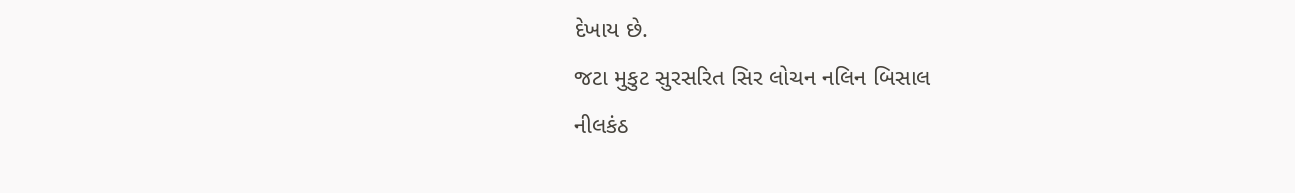દેખાય છે.
જટા મુકુટ સુરસરિત સિર લોચન નલિન બિસાલ
નીલકંઠ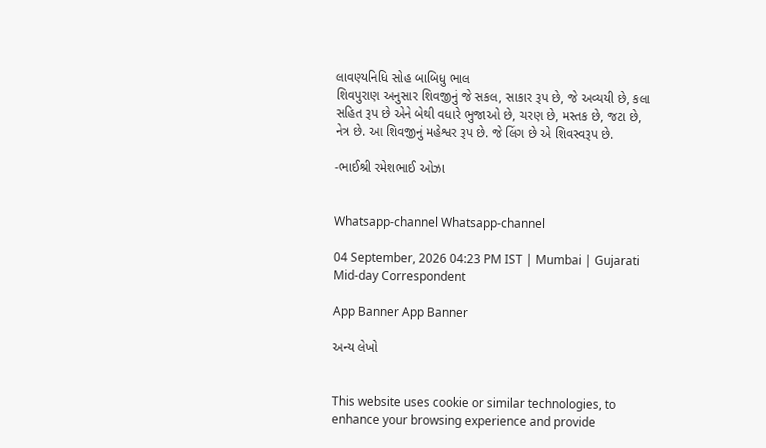લાવણ્યનિધિ સોહ બાબિધુ ભાલ
શિવપુરાણ અનુસાર શિવજીનું જે સકલ, સાકાર રૂપ છે, જે અવ્યયી છે, કલા સહિત રૂપ છે એને બેથી વધારે ભુજાઓ છે, ચરણ છે, મસ્તક છે, જટા છે, નેત્ર છે. આ શિવજીનું મહેશ્વર રૂપ છે. જે લિંગ છે એ શિવસ્વરૂપ છે.

-ભાઈશ્રી રમેશભાઈ ઓઝા


Whatsapp-channel Whatsapp-channel

04 September, 2026 04:23 PM IST | Mumbai | Gujarati Mid-day Correspondent

App Banner App Banner

અન્ય લેખો


This website uses cookie or similar technologies, to enhance your browsing experience and provide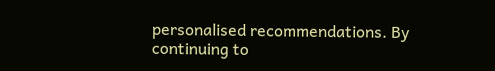personalised recommendations. By continuing to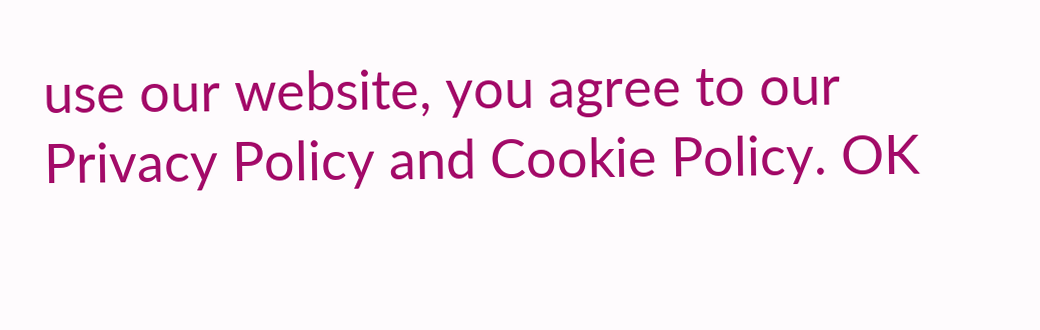use our website, you agree to our Privacy Policy and Cookie Policy. OK